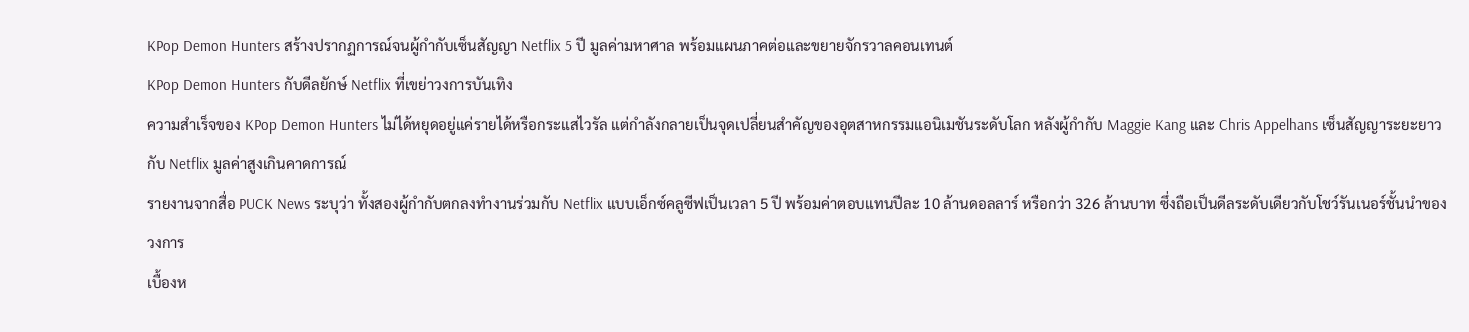KPop Demon Hunters สร้างปรากฏการณ์จนผู้กำกับเซ็นสัญญา Netflix 5 ปี มูลค่ามหาศาล พร้อมแผนภาคต่อและขยายจักรวาลคอนเทนต์
KPop Demon Hunters กับดีลยักษ์ Netflix ที่เขย่าวงการบันเทิง
ความสำเร็จของ KPop Demon Hunters ไม่ได้หยุดอยู่แค่รายได้หรือกระแสไวรัล แต่กำลังกลายเป็นจุดเปลี่ยนสำคัญของอุตสาหกรรมแอนิเมชันระดับโลก หลังผู้กำกับ Maggie Kang และ Chris Appelhans เซ็นสัญญาระยะยาวกับ Netflix มูลค่าสูงเกินคาดการณ์
รายงานจากสื่อ PUCK News ระบุว่า ทั้งสองผู้กำกับตกลงทำงานร่วมกับ Netflix แบบเอ็กซ์คลูซีฟเป็นเวลา 5 ปี พร้อมค่าตอบแทนปีละ 10 ล้านดอลลาร์ หรือกว่า 326 ล้านบาท ซึ่งถือเป็นดีลระดับเดียวกับโชว์รันเนอร์ชั้นนำของวงการ
เบื้องห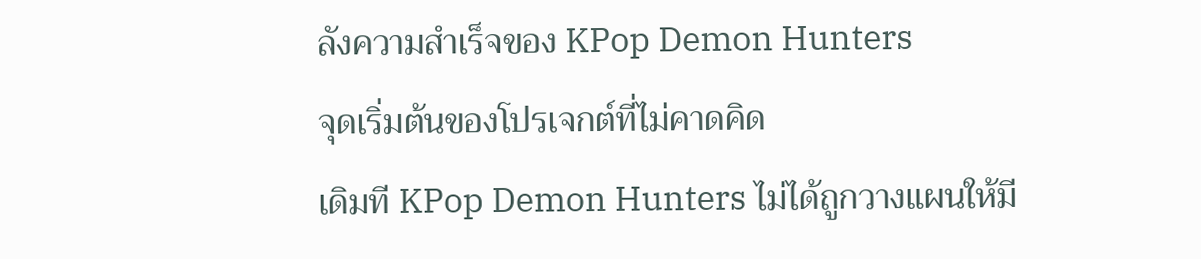ลังความสำเร็จของ KPop Demon Hunters
จุดเริ่มต้นของโปรเจกต์ที่ไม่คาดคิด
เดิมที KPop Demon Hunters ไม่ได้ถูกวางแผนให้มี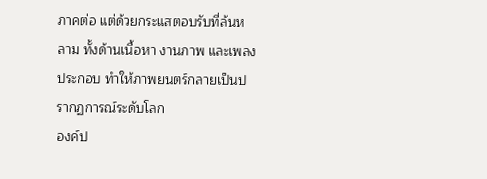ภาคต่อ แต่ด้วยกระแสตอบรับที่ล้นหลาม ทั้งด้านเนื้อหา งานภาพ และเพลงประกอบ ทำให้ภาพยนตร์กลายเป็นปรากฏการณ์ระดับโลก
องค์ป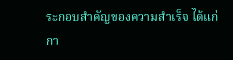ระกอบสำคัญของความสำเร็จ ได้แก่
กา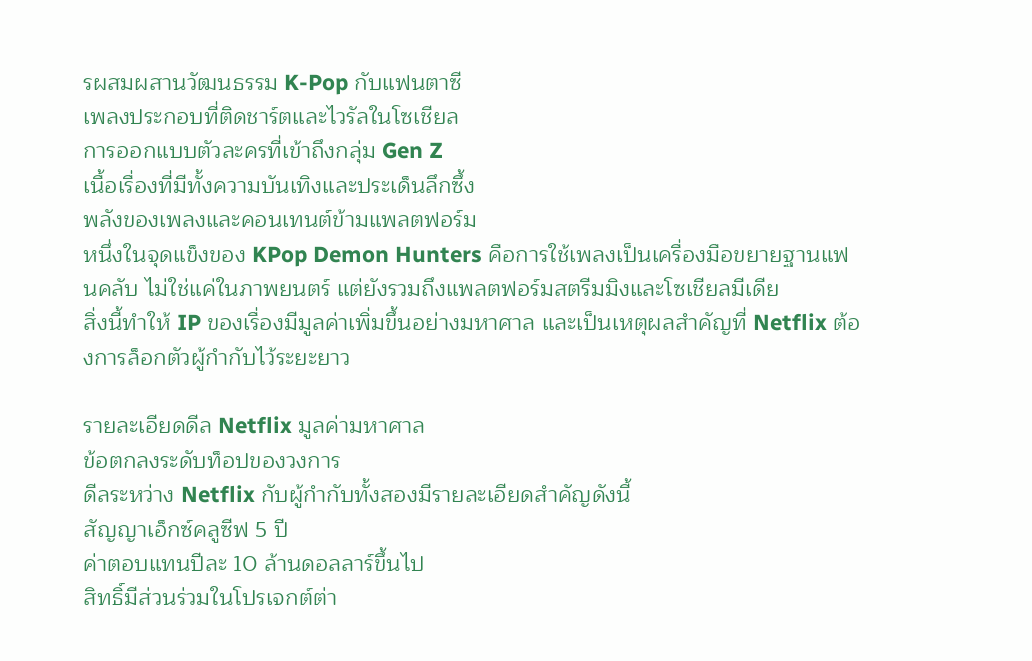รผสมผสานวัฒนธรรม K-Pop กับแฟนตาซี
เพลงประกอบที่ติดชาร์ตและไวรัลในโซเชียล
การออกแบบตัวละครที่เข้าถึงกลุ่ม Gen Z
เนื้อเรื่องที่มีทั้งความบันเทิงและประเด็นลึกซึ้ง
พลังของเพลงและคอนเทนต์ข้ามแพลตฟอร์ม
หนึ่งในจุดแข็งของ KPop Demon Hunters คือการใช้เพลงเป็นเครื่องมือขยายฐานแฟนคลับ ไม่ใช่แค่ในภาพยนตร์ แต่ยังรวมถึงแพลตฟอร์มสตรีมมิงและโซเชียลมีเดีย
สิ่งนี้ทำให้ IP ของเรื่องมีมูลค่าเพิ่มขึ้นอย่างมหาศาล และเป็นเหตุผลสำคัญที่ Netflix ต้องการล็อกตัวผู้กำกับไว้ระยะยาว

รายละเอียดดีล Netflix มูลค่ามหาศาล
ข้อตกลงระดับท็อปของวงการ
ดีลระหว่าง Netflix กับผู้กำกับทั้งสองมีรายละเอียดสำคัญดังนี้
สัญญาเอ็กซ์คลูซีฟ 5 ปี
ค่าตอบแทนปีละ 10 ล้านดอลลาร์ขึ้นไป
สิทธิ์มีส่วนร่วมในโปรเจกต์ต่า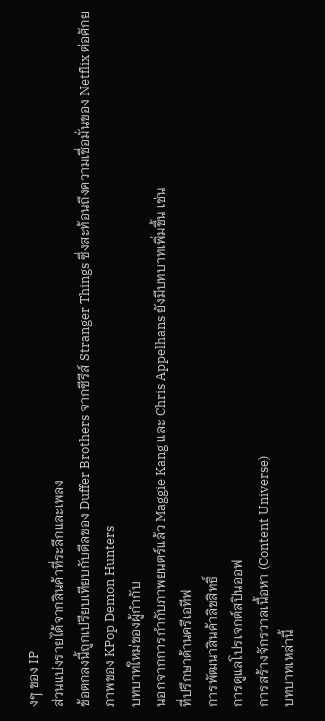งๆ ของ IP
ส่วนแบ่งรายได้จากสินค้าที่ระลึกและเพลง
ข้อตกลงนี้ถูกเปรียบเทียบกับดีลของ Duffer Brothers จากซีรีส์ Stranger Things ซึ่งสะท้อนถึงความเชื่อมั่นของ Netflix ต่อศักยภาพของ KPop Demon Hunters
บทบาทใหม่ของผู้กำกับ
นอกจากการกำกับภาพยนตร์แล้ว Maggie Kang และ Chris Appelhans ยังมีบทบาทเพิ่มขึ้น เช่น
ที่ปรึกษาด้านครีเอทีฟ
การพัฒนาสินค้าลิขสิทธิ์
การดูแลโปรเจกต์สปินออฟ
การสร้างจักรวาลเนื้อหา (Content Universe)
บทบาทเหล่านี้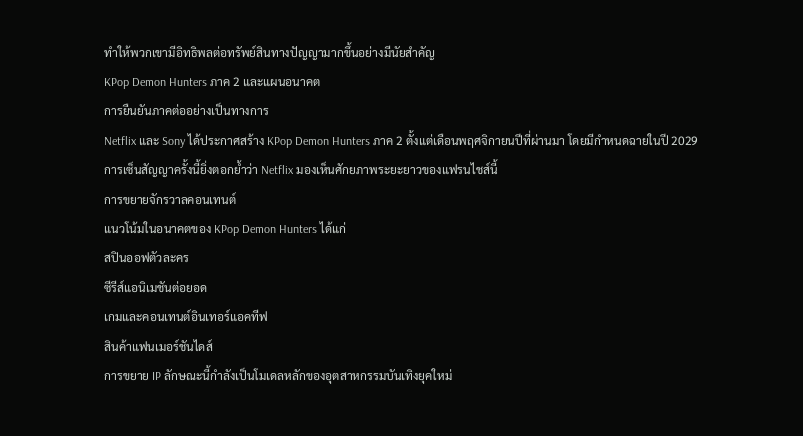ทำให้พวกเขามีอิทธิพลต่อทรัพย์สินทางปัญญามากขึ้นอย่างมีนัยสำคัญ
KPop Demon Hunters ภาค 2 และแผนอนาคต
การยืนยันภาคต่ออย่างเป็นทางการ
Netflix และ Sony ได้ประกาศสร้าง KPop Demon Hunters ภาค 2 ตั้งแต่เดือนพฤศจิกายนปีที่ผ่านมา โดยมีกำหนดฉายในปี 2029
การเซ็นสัญญาครั้งนี้ยิ่งตอกย้ำว่า Netflix มองเห็นศักยภาพระยะยาวของแฟรนไชส์นี้
การขยายจักรวาลคอนเทนต์
แนวโน้มในอนาคตของ KPop Demon Hunters ได้แก่
สปินออฟตัวละคร
ซีรีส์แอนิเมชันต่อยอด
เกมและคอนเทนต์อินเทอร์แอคทีฟ
สินค้าแฟนเมอร์ชันไดส์
การขยาย IP ลักษณะนี้กำลังเป็นโมเดลหลักของอุตสาหกรรมบันเทิงยุคใหม่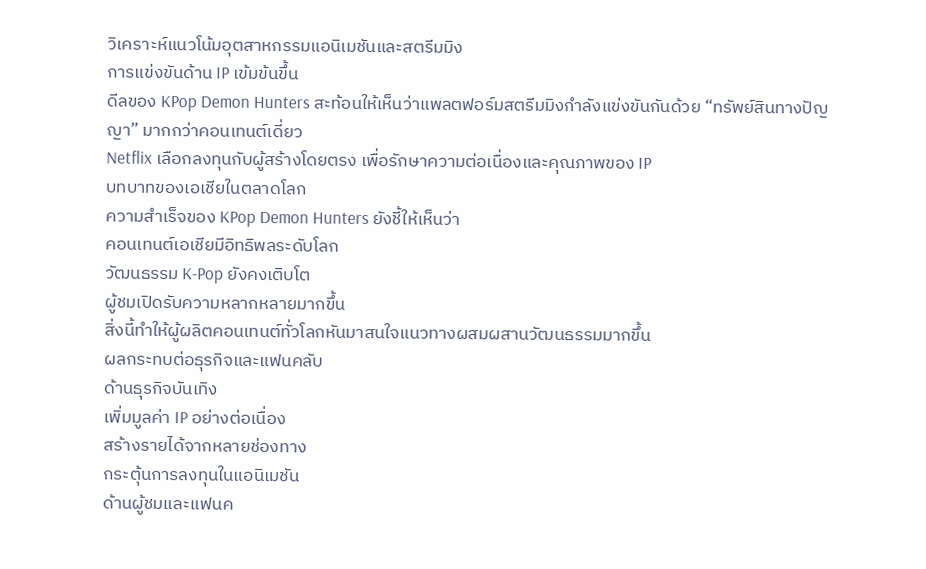วิเคราะห์แนวโน้มอุตสาหกรรมแอนิเมชันและสตรีมมิง
การแข่งขันด้าน IP เข้มข้นขึ้น
ดีลของ KPop Demon Hunters สะท้อนให้เห็นว่าแพลตฟอร์มสตรีมมิงกำลังแข่งขันกันด้วย “ทรัพย์สินทางปัญญา” มากกว่าคอนเทนต์เดี่ยว
Netflix เลือกลงทุนกับผู้สร้างโดยตรง เพื่อรักษาความต่อเนื่องและคุณภาพของ IP
บทบาทของเอเชียในตลาดโลก
ความสำเร็จของ KPop Demon Hunters ยังชี้ให้เห็นว่า
คอนเทนต์เอเชียมีอิทธิพลระดับโลก
วัฒนธรรม K-Pop ยังคงเติบโต
ผู้ชมเปิดรับความหลากหลายมากขึ้น
สิ่งนี้ทำให้ผู้ผลิตคอนเทนต์ทั่วโลกหันมาสนใจแนวทางผสมผสานวัฒนธรรมมากขึ้น
ผลกระทบต่อธุรกิจและแฟนคลับ
ด้านธุรกิจบันเทิง
เพิ่มมูลค่า IP อย่างต่อเนื่อง
สร้างรายได้จากหลายช่องทาง
กระตุ้นการลงทุนในแอนิเมชัน
ด้านผู้ชมและแฟนค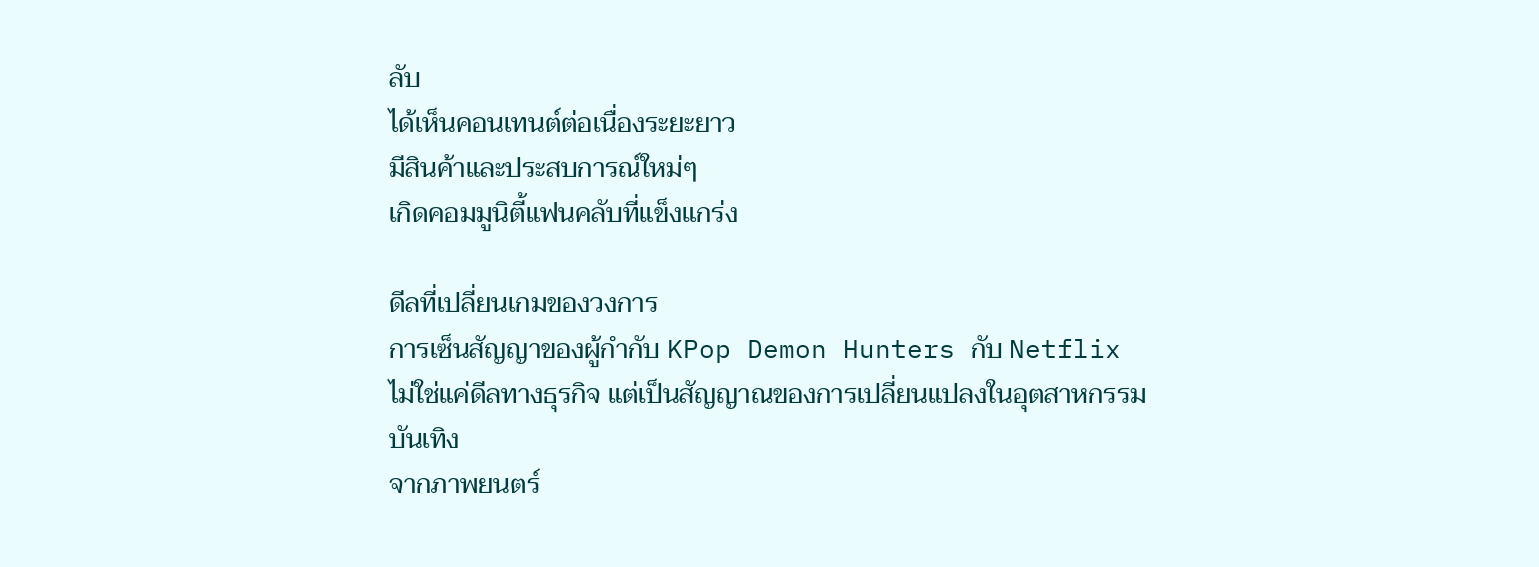ลับ
ได้เห็นคอนเทนต์ต่อเนื่องระยะยาว
มีสินค้าและประสบการณ์ใหม่ๆ
เกิดคอมมูนิตี้แฟนคลับที่แข็งแกร่ง

ดีลที่เปลี่ยนเกมของวงการ
การเซ็นสัญญาของผู้กำกับ KPop Demon Hunters กับ Netflix ไม่ใช่แค่ดีลทางธุรกิจ แต่เป็นสัญญาณของการเปลี่ยนแปลงในอุตสาหกรรมบันเทิง
จากภาพยนตร์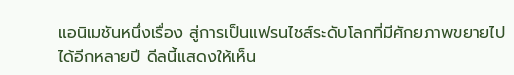แอนิเมชันหนึ่งเรื่อง สู่การเป็นแฟรนไชส์ระดับโลกที่มีศักยภาพขยายไปได้อีกหลายปี ดีลนี้แสดงให้เห็น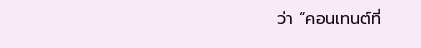ว่า “คอนเทนต์ที่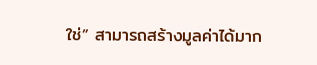ใช่” สามารถสร้างมูลค่าได้มาก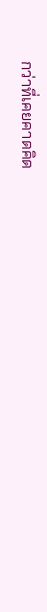กว่าที่เคยคาดคิด